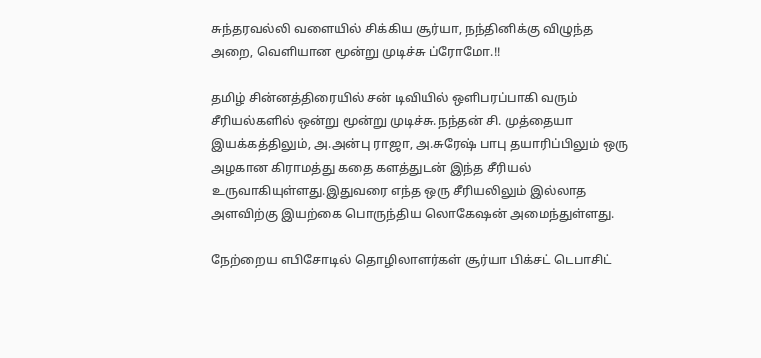சுந்தரவல்லி வளையில் சிக்கிய சூர்யா, நந்தினிக்கு விழுந்த அறை, வெளியான மூன்று முடிச்சு ப்ரோமோ.!!

தமிழ் சின்னத்திரையில் சன் டிவியில் ஒளிபரப்பாகி வரும் சீரியல்களில் ஒன்று மூன்று முடிச்சு.நந்தன் சி. முத்தையா இயக்கத்திலும், அ.அன்பு ராஜா, அ.சுரேஷ் பாபு தயாரிப்பிலும் ஒரு அழகான கிராமத்து கதை களத்துடன் இந்த சீரியல் உருவாகியுள்ளது.இதுவரை எந்த ஒரு சீரியலிலும் இல்லாத அளவிற்கு இயற்கை பொருந்திய லொகேஷன் அமைந்துள்ளது.

நேற்றைய எபிசோடில் தொழிலாளர்கள் சூர்யா பிக்சட் டெபாசிட்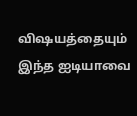விஷயத்தையும் இந்த ஐடியாவை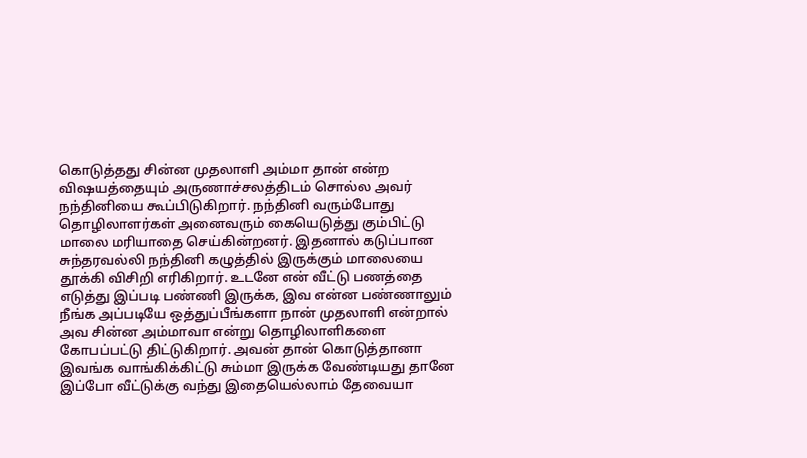கொடுத்தது சின்ன முதலாளி அம்மா தான் என்ற விஷயத்தையும் அருணாச்சலத்திடம் சொல்ல அவர் நந்தினியை கூப்பிடுகிறார். நந்தினி வரும்போது தொழிலாளர்கள் அனைவரும் கையெடுத்து கும்பிட்டு மாலை மரியாதை செய்கின்றனர். இதனால் கடுப்பான சுந்தரவல்லி நந்தினி கழுத்தில் இருக்கும் மாலையை தூக்கி விசிறி எரிகிறார். உடனே என் வீட்டு பணத்தை எடுத்து இப்படி பண்ணி இருக்க, இவ என்ன பண்ணாலும் நீங்க அப்படியே ஒத்துப்பீங்களா நான் முதலாளி என்றால் அவ சின்ன அம்மாவா என்று தொழிலாளிகளை கோபப்பட்டு திட்டுகிறார். அவன் தான் கொடுத்தானா இவங்க வாங்கிக்கிட்டு சும்மா இருக்க வேண்டியது தானே இப்போ வீட்டுக்கு வந்து இதையெல்லாம் தேவையா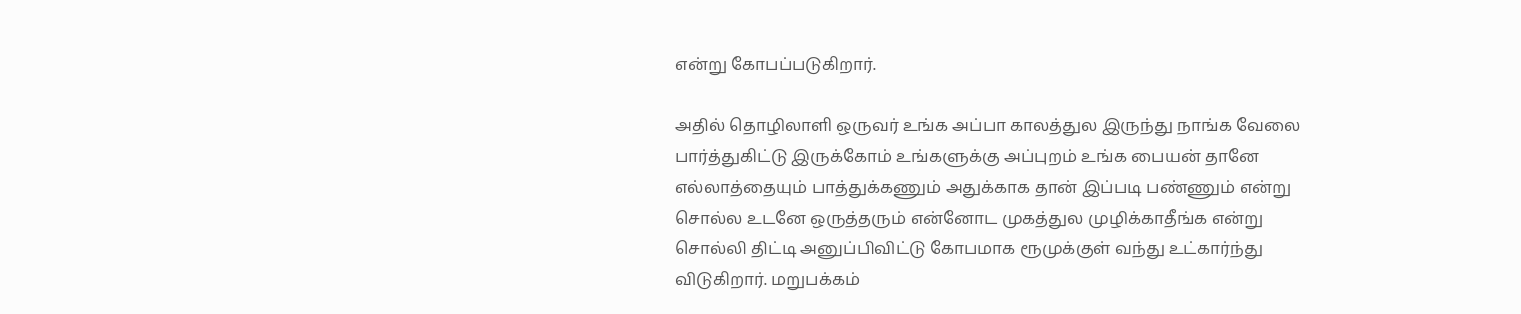என்று கோபப்படுகிறார்.

அதில் தொழிலாளி ஒருவர் உங்க அப்பா காலத்துல இருந்து நாங்க வேலை பார்த்துகிட்டு இருக்கோம் உங்களுக்கு அப்புறம் உங்க பையன் தானே எல்லாத்தையும் பாத்துக்கணும் அதுக்காக தான் இப்படி பண்ணும் என்று சொல்ல உடனே ஒருத்தரும் என்னோட முகத்துல முழிக்காதீங்க என்று சொல்லி திட்டி அனுப்பிவிட்டு கோபமாக ரூமுக்குள் வந்து உட்கார்ந்து விடுகிறார். மறுபக்கம்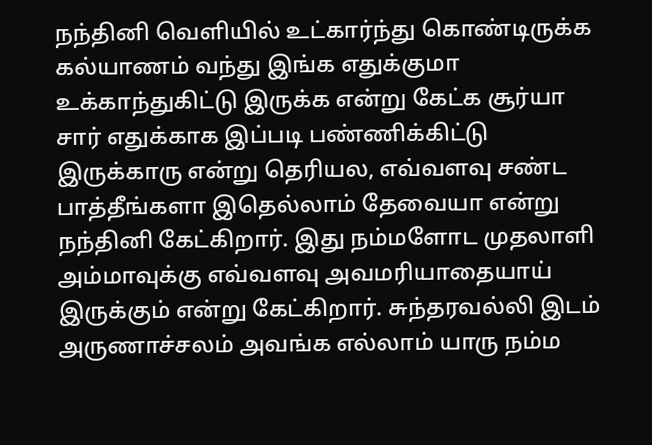நந்தினி வெளியில் உட்கார்ந்து கொண்டிருக்க கல்யாணம் வந்து இங்க எதுக்குமா உக்காந்துகிட்டு இருக்க என்று கேட்க சூர்யா சார் எதுக்காக இப்படி பண்ணிக்கிட்டு இருக்காரு என்று தெரியல, எவ்வளவு சண்ட பாத்தீங்களா இதெல்லாம் தேவையா என்று நந்தினி கேட்கிறார். இது நம்மளோட முதலாளி அம்மாவுக்கு எவ்வளவு அவமரியாதையாய் இருக்கும் என்று கேட்கிறார். சுந்தரவல்லி இடம் அருணாச்சலம் அவங்க எல்லாம் யாரு நம்ம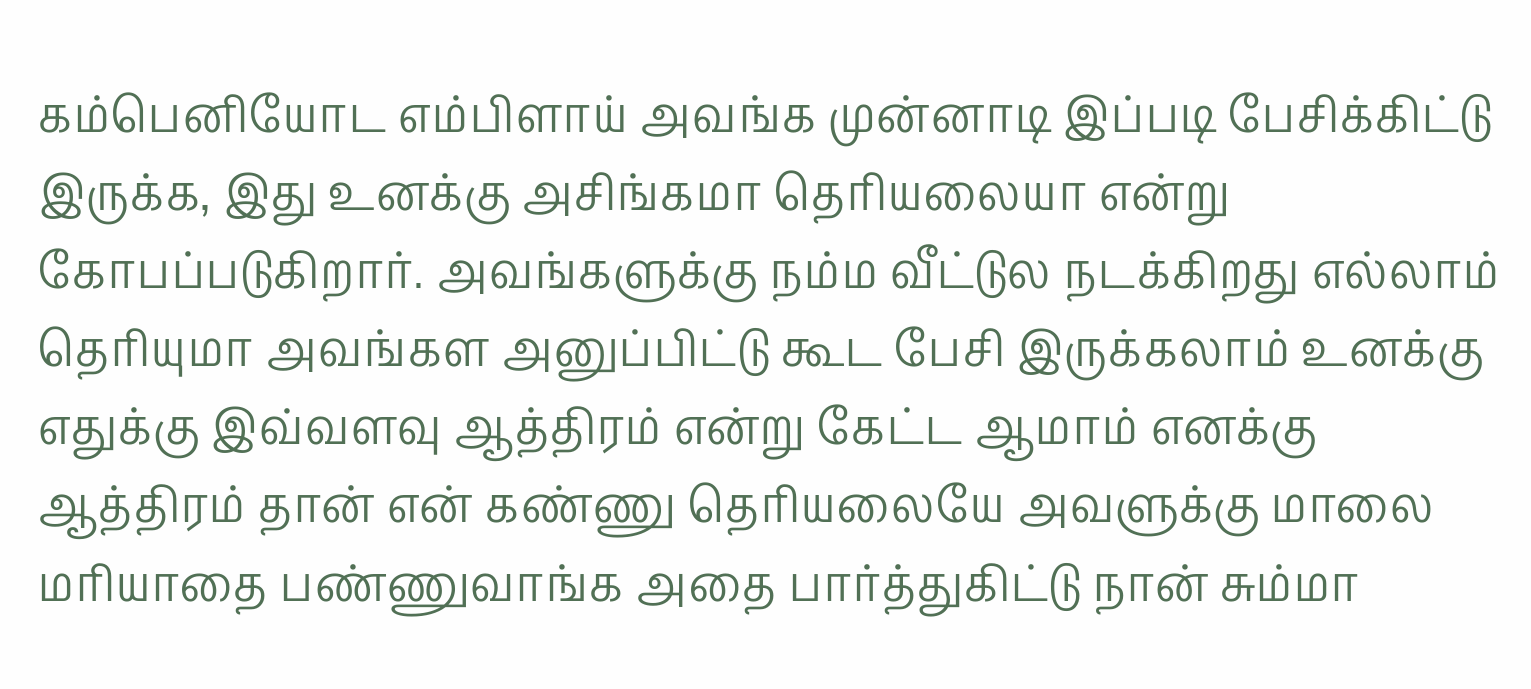கம்பெனியோட எம்பிளாய் அவங்க முன்னாடி இப்படி பேசிக்கிட்டு இருக்க, இது உனக்கு அசிங்கமா தெரியலையா என்று கோபப்படுகிறார். அவங்களுக்கு நம்ம வீட்டுல நடக்கிறது எல்லாம் தெரியுமா அவங்கள அனுப்பிட்டு கூட பேசி இருக்கலாம் உனக்கு எதுக்கு இவ்வளவு ஆத்திரம் என்று கேட்ட ஆமாம் எனக்கு ஆத்திரம் தான் என் கண்ணு தெரியலையே அவளுக்கு மாலை மரியாதை பண்ணுவாங்க அதை பார்த்துகிட்டு நான் சும்மா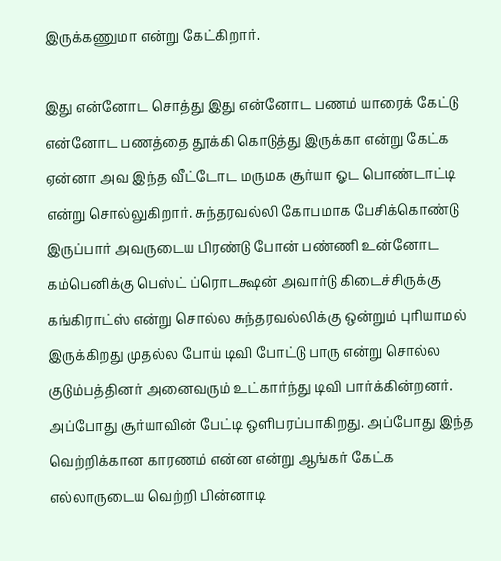இருக்கணுமா என்று கேட்கிறார்.

இது என்னோட சொத்து இது என்னோட பணம் யாரைக் கேட்டு என்னோட பணத்தை தூக்கி கொடுத்து இருக்கா என்று கேட்க ஏன்னா அவ இந்த வீட்டோட மருமக சூர்யா ஓட பொண்டாட்டி என்று சொல்லுகிறார். சுந்தரவல்லி கோபமாக பேசிக்கொண்டு இருப்பார் அவருடைய பிரண்டு போன் பண்ணி உன்னோட கம்பெனிக்கு பெஸ்ட் ப்ரொடக்ஷன் அவார்டு கிடைச்சிருக்கு கங்கிராட்ஸ் என்று சொல்ல சுந்தரவல்லிக்கு ஒன்றும் புரியாமல் இருக்கிறது முதல்ல போய் டிவி போட்டு பாரு என்று சொல்ல குடும்பத்தினர் அனைவரும் உட்கார்ந்து டிவி பார்க்கின்றனர். அப்போது சூர்யாவின் பேட்டி ஒளிபரப்பாகிறது. அப்போது இந்த வெற்றிக்கான காரணம் என்ன என்று ஆங்கர் கேட்க எல்லாருடைய வெற்றி பின்னாடி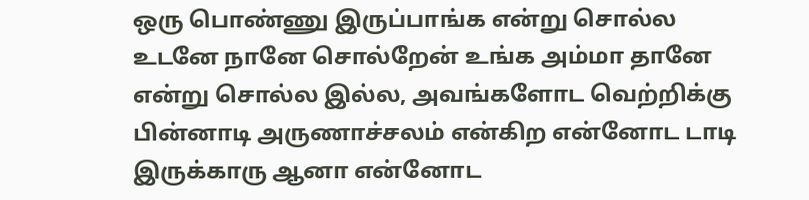ஒரு பொண்ணு இருப்பாங்க என்று சொல்ல உடனே நானே சொல்றேன் உங்க அம்மா தானே என்று சொல்ல இல்ல, அவங்களோட வெற்றிக்கு பின்னாடி அருணாச்சலம் என்கிற என்னோட டாடி இருக்காரு ஆனா என்னோட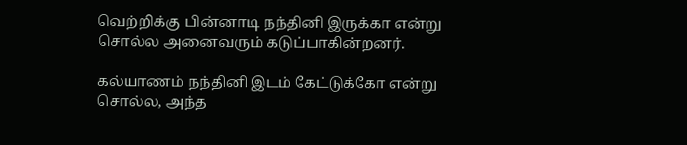வெற்றிக்கு பின்னாடி நந்தினி இருக்கா என்று சொல்ல அனைவரும் கடுப்பாகின்றனர்.

கல்யாணம் நந்தினி இடம் கேட்டுக்கோ என்று சொல்ல, அந்த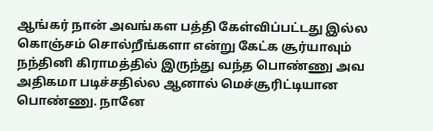ஆங்கர் நான் அவங்கள பத்தி கேள்விப்பட்டது இல்ல கொஞ்சம் சொல்றீங்களா என்று கேட்க சூர்யாவும் நந்தினி கிராமத்தில் இருந்து வந்த பொண்ணு அவ அதிகமா படிச்சதில்ல ஆனால் மெச்சூரிட்டியான பொண்ணு. நானே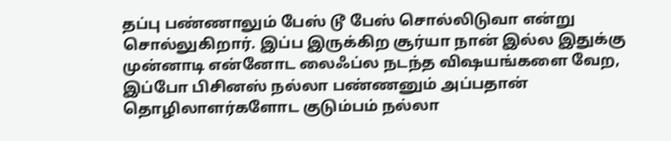தப்பு பண்ணாலும் பேஸ் டூ பேஸ் சொல்லிடுவா என்று சொல்லுகிறார். இப்ப இருக்கிற சூர்யா நான் இல்ல இதுக்கு முன்னாடி என்னோட லைஃப்ல நடந்த விஷயங்களை வேற, இப்போ பிசினஸ் நல்லா பண்ணனும் அப்பதான் தொழிலாளர்களோட குடும்பம் நல்லா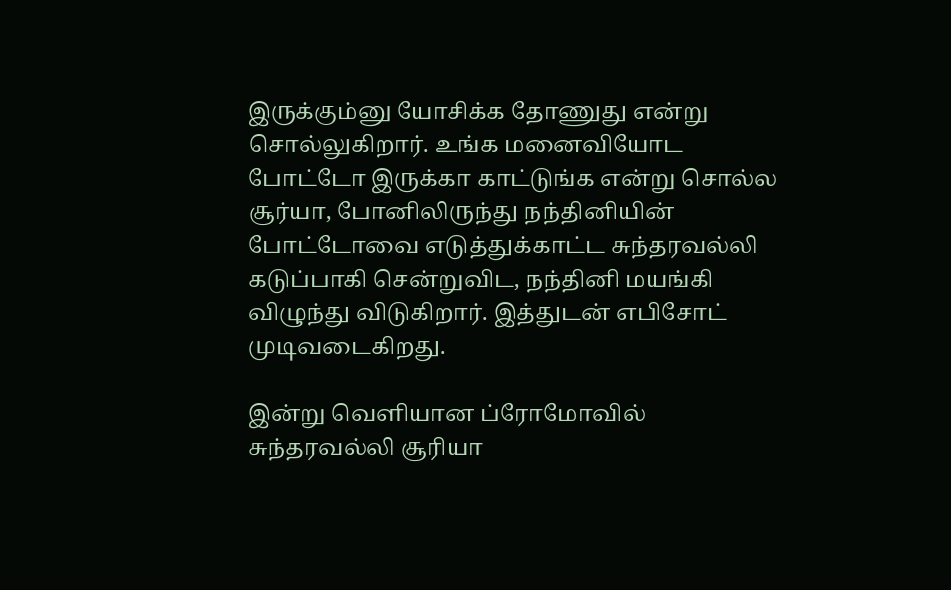இருக்கும்னு யோசிக்க தோணுது என்று சொல்லுகிறார். உங்க மனைவியோட போட்டோ இருக்கா காட்டுங்க என்று சொல்ல சூர்யா, போனிலிருந்து நந்தினியின் போட்டோவை எடுத்துக்காட்ட சுந்தரவல்லி கடுப்பாகி சென்றுவிட, நந்தினி மயங்கி விழுந்து விடுகிறார். இத்துடன் எபிசோட் முடிவடைகிறது.

இன்று வெளியான ப்ரோமோவில் சுந்தரவல்லி சூரியா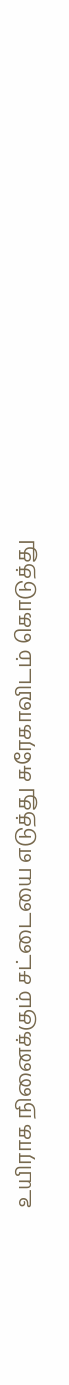உயிராக நினைக்கும் சட்டையை எடுத்து சுரேகாவிடம் கொடுத்து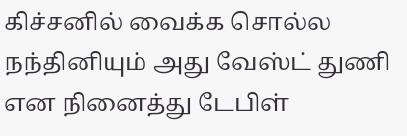கிச்சனில் வைக்க சொல்ல நந்தினியும் அது வேஸ்ட் துணி என நினைத்து டேபிள்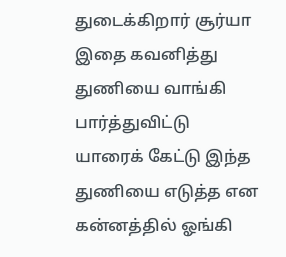துடைக்கிறார் சூர்யா இதை கவனித்து துணியை வாங்கி பார்த்துவிட்டு யாரைக் கேட்டு இந்த துணியை எடுத்த என கன்னத்தில் ஓங்கி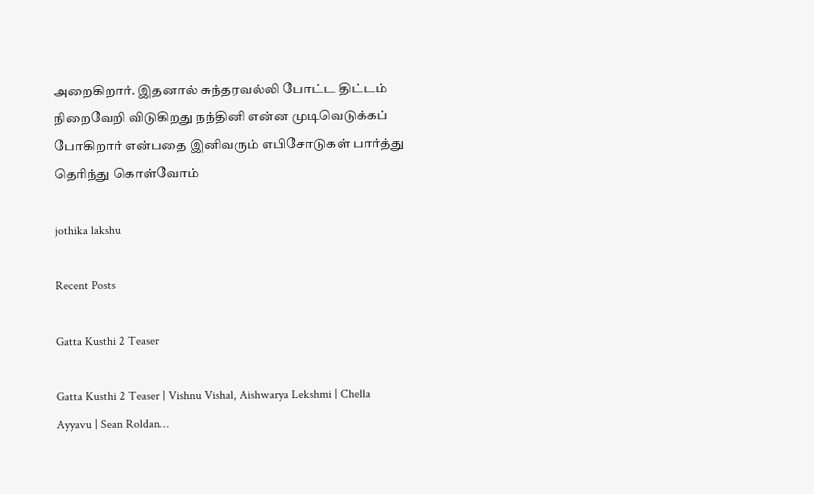அறைகிறார். இதனால் சுந்தரவல்லி போட்ட திட்டம் நிறைவேறி விடுகிறது நந்தினி என்ன முடிவெடுக்கப் போகிறார் என்பதை இனிவரும் எபிசோடுகள் பார்த்து தெரிந்து கொள்வோம்

jothika lakshu

Recent Posts

Gatta Kusthi 2 Teaser

Gatta Kusthi 2 Teaser | Vishnu Vishal, Aishwarya Lekshmi | Chella Ayyavu | Sean Roldan…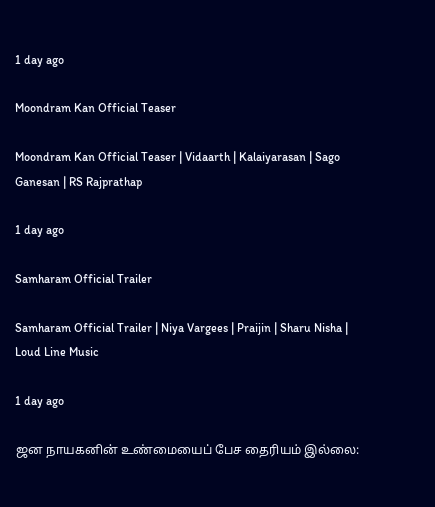1 day ago

Moondram Kan Official Teaser

Moondram Kan Official Teaser | Vidaarth | Kalaiyarasan | Sago Ganesan | RS Rajprathap

1 day ago

Samharam Official Trailer

Samharam Official Trailer | Niya Vargees | Praijin | Sharu Nisha | Loud Line Music

1 day ago

ஜன நாயகனின் உண்மையைப் பேச தைரியம் இல்லை: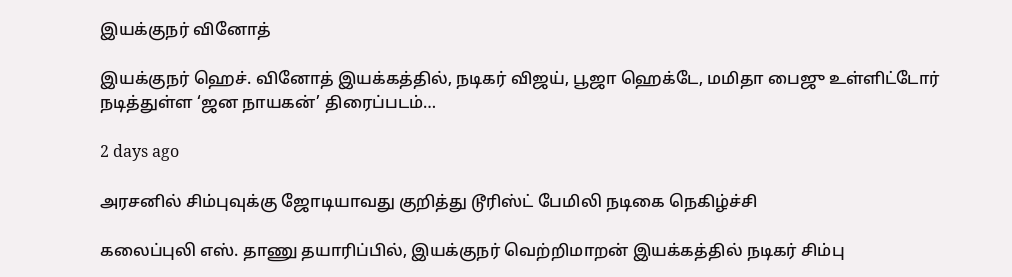இயக்குநர் வினோத்

இயக்குநர் ஹெச். வினோத் இயக்கத்தில், நடிகர் விஜய், பூஜா ஹெக்டே, மமிதா பைஜு உள்ளிட்டோர் நடித்துள்ள ‘ஜன நாயகன்’ திரைப்படம்…

2 days ago

அரசனில் சிம்புவுக்கு ஜோடியாவது குறித்து டூரிஸ்ட் பேமிலி நடிகை நெகிழ்ச்சி

கலைப்புலி எஸ். தாணு தயாரிப்பில், இயக்குநர் வெற்றிமாறன் இயக்கத்தில் நடிகர் சிம்பு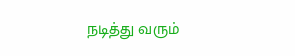நடித்து வரும்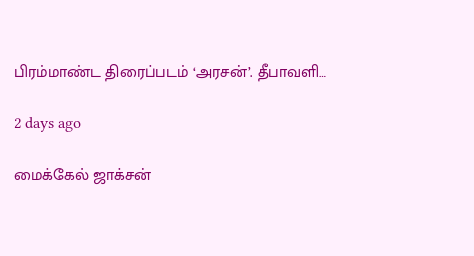பிரம்மாண்ட திரைப்படம் ‘அரசன்’. தீபாவளி…

2 days ago

மைக்கேல் ஜாக்சன்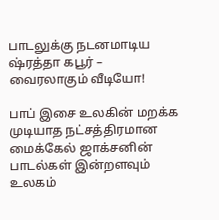பாடலுக்கு நடனமாடிய ஷ்ரத்தா கபூர் – வைரலாகும் வீடியோ!

பாப் இசை உலகின் மறக்க முடியாத நட்சத்திரமான மைக்கேல் ஜாக்சனின் பாடல்கள் இன்றளவும் உலகம்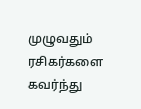முழுவதும் ரசிகர்களை கவர்ந்து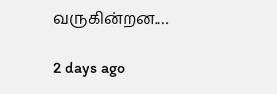வருகின்றன.…

2 days ago